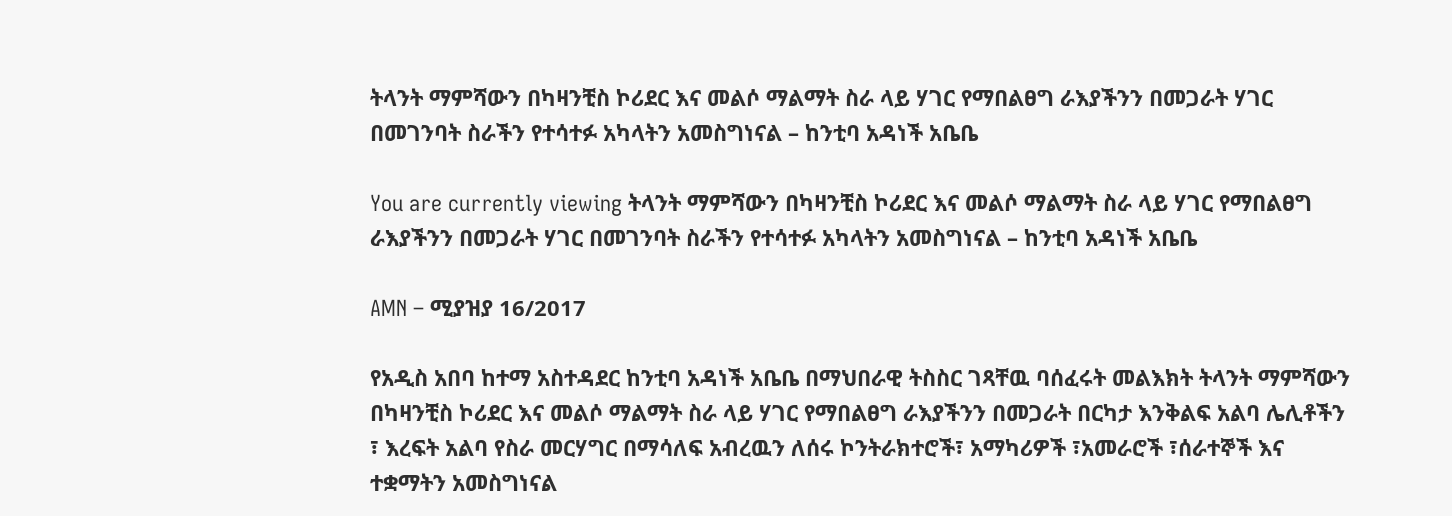ትላንት ማምሻውን በካዛንቺስ ኮሪደር እና መልሶ ማልማት ስራ ላይ ሃገር የማበልፀግ ራእያችንን በመጋራት ሃገር በመገንባት ስራችን የተሳተፉ አካላትን አመስግነናል – ከንቲባ አዳነች አቤቤ

You are currently viewing ትላንት ማምሻውን በካዛንቺስ ኮሪደር እና መልሶ ማልማት ስራ ላይ ሃገር የማበልፀግ ራእያችንን በመጋራት ሃገር በመገንባት ስራችን የተሳተፉ አካላትን አመስግነናል – ከንቲባ አዳነች አቤቤ

AMN – ሚያዝያ 16/2017

የአዲስ አበባ ከተማ አስተዳደር ከንቲባ አዳነች አቤቤ በማህበራዊ ትስስር ገጻቸዉ ባሰፈሩት መልእክት ትላንት ማምሻውን በካዛንቺስ ኮሪደር እና መልሶ ማልማት ስራ ላይ ሃገር የማበልፀግ ራእያችንን በመጋራት በርካታ እንቅልፍ አልባ ሌሊቶችን ፣ እረፍት አልባ የስራ መርሃግር በማሳለፍ አብረዉን ለሰሩ ኮንትራክተሮች፣ አማካሪዎች ፣አመራሮች ፣ሰራተኞች እና ተቋማትን አመስግነናል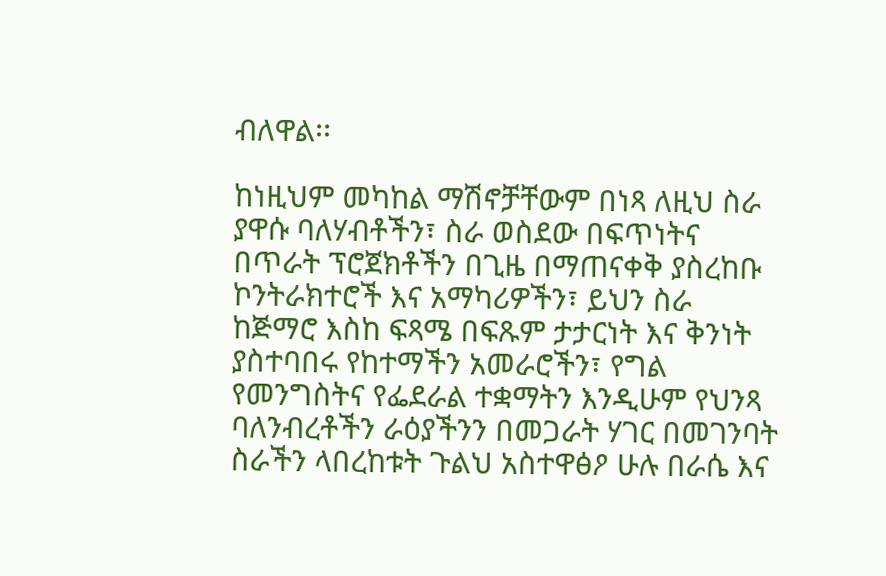ብለዋል፡፡

ከነዚህም መካከል ማሽኖቻቸውም በነጻ ለዚህ ስራ ያዋሱ ባለሃብቶችን፣ ስራ ወስደው በፍጥነትና በጥራት ፕሮጀክቶችን በጊዜ በማጠናቀቅ ያስረከቡ ኮንትራክተሮች እና አማካሪዎችን፣ ይህን ስራ ከጅማሮ እስከ ፍጻሜ በፍጹም ታታርነት እና ቅንነት ያስተባበሩ የከተማችን አመራሮችን፣ የግል የመንግስትና የፌደራል ተቋማትን እንዲሁም የህንጻ ባለንብረቶችን ራዕያችንን በመጋራት ሃገር በመገንባት ስራችን ላበረከቱት ጉልህ አስተዋፅዖ ሁሉ በራሴ እና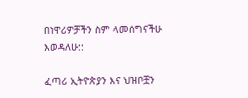በነዋሪዎቻችን ስም ላመሰግናችሁ እወዳለሁ::

ፈጣሪ ኢትዮጵያን እና ህዝቦቿን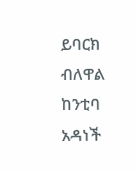ይባርክ ብለዋል ከንቲባ አዳነች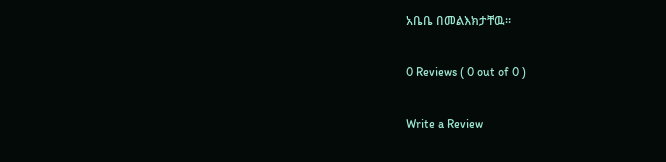አቤቤ በመልእክታቸዉ፡፡

0 Reviews ( 0 out of 0 )

Write a Review